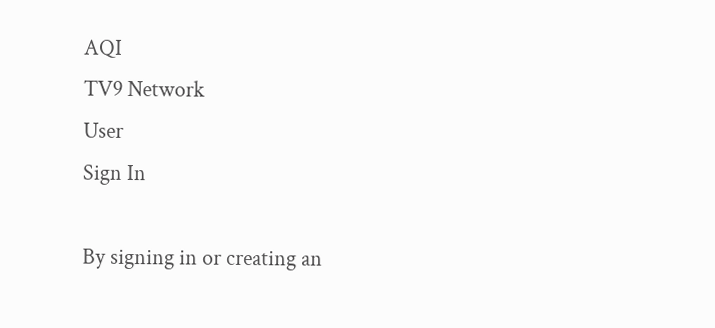AQI
TV9 Network
User
Sign In

By signing in or creating an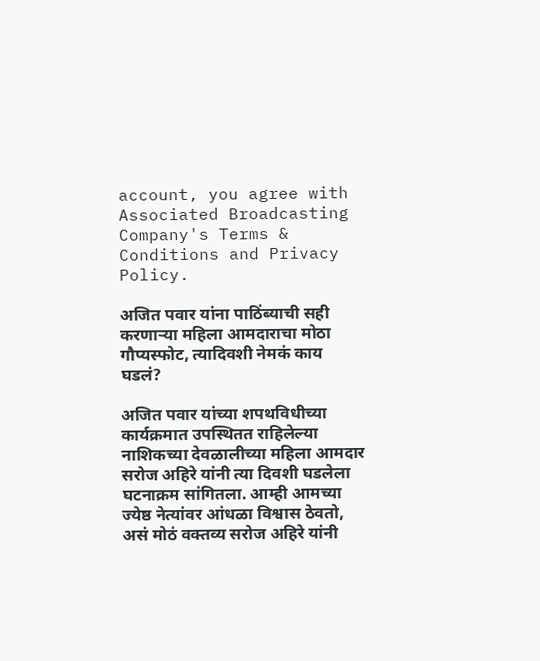account, you agree with Associated Broadcasting Company's Terms & Conditions and Privacy Policy.

अजित पवार यांना पाठिंब्याची सही करणाऱ्या महिला आमदाराचा मोठा गौप्यस्फोट, त्यादिवशी नेमकं काय घडलं?

अजित पवार यांच्या शपथविधीच्या कार्यक्रमात उपस्थितत राहिलेल्या नाशिकच्या देवळालीच्या महिला आमदार सरोज अहिरे यांनी त्या दिवशी घडलेला घटनाक्रम सांगितला. आम्ही आमच्या ज्येष्ठ नेत्यांवर आंधळा विश्वास ठेवतो, असं मोठं वक्तव्य सरोज अहिरे यांनी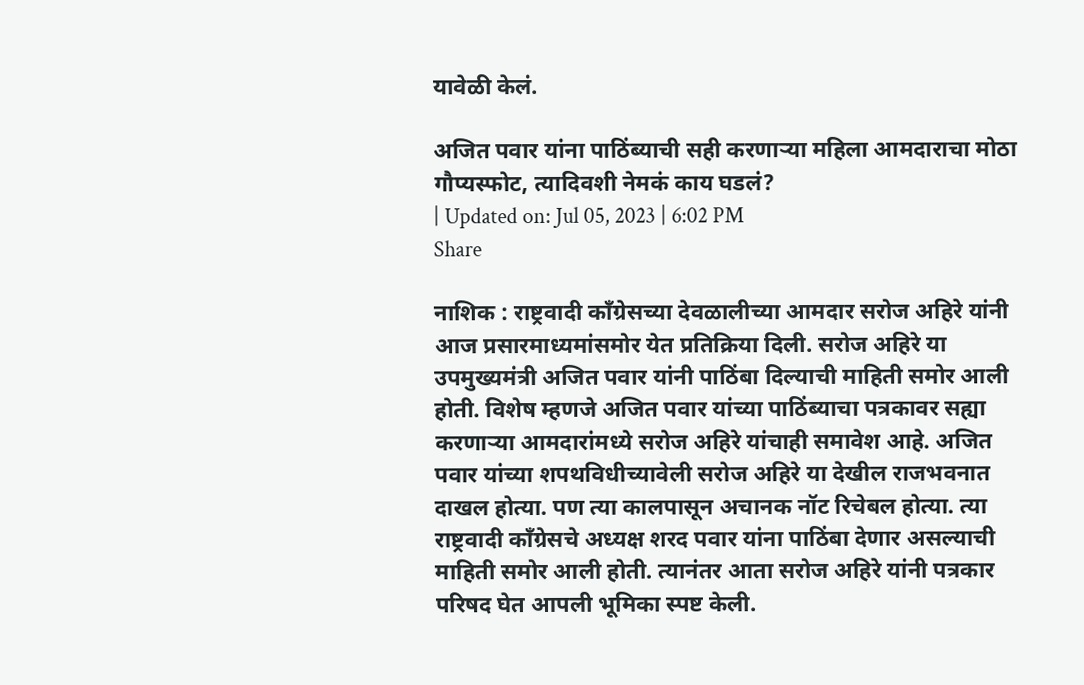यावेळी केलं.

अजित पवार यांना पाठिंब्याची सही करणाऱ्या महिला आमदाराचा मोठा गौप्यस्फोट, त्यादिवशी नेमकं काय घडलं?
| Updated on: Jul 05, 2023 | 6:02 PM
Share

नाशिक : राष्ट्रवादी काँग्रेसच्या देवळालीच्या आमदार सरोज अहिरे यांनी आज प्रसारमाध्यमांसमोर येत प्रतिक्रिया दिली. सरोज अहिरे या उपमुख्यमंत्री अजित पवार यांनी पाठिंबा दिल्याची माहिती समोर आली होती. विशेष म्हणजे अजित पवार यांच्या पाठिंब्याचा पत्रकावर सह्या करणाऱ्या आमदारांमध्ये सरोज अहिरे यांचाही समावेश आहे. अजित पवार यांच्या शपथविधीच्यावेली सरोज अहिरे या देखील राजभवनात दाखल होत्या. पण त्या कालपासून अचानक नॉट रिचेबल होत्या. त्या राष्ट्रवादी काँग्रेसचे अध्यक्ष शरद पवार यांना पाठिंबा देणार असल्याची माहिती समोर आली होती. त्यानंतर आता सरोज अहिरे यांनी पत्रकार परिषद घेत आपली भूमिका स्पष्ट केली.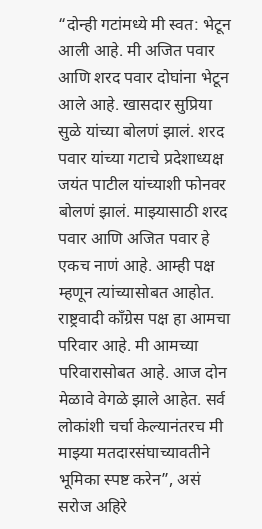“दोन्ही गटांमध्ये मी स्वत: भेटून आली आहे. मी अजित पवार आणि शरद पवार दोघांना भेटून आले आहे. खासदार सुप्रिया सुळे यांच्या बोलणं झालं. शरद पवार यांच्या गटाचे प्रदेशाध्यक्ष जयंत पाटील यांच्याशी फोनवर बोलणं झालं. माझ्यासाठी शरद पवार आणि अजित पवार हे एकच नाणं आहे. आम्ही पक्ष म्हणून त्यांच्यासोबत आहोत. राष्ट्रवादी काँग्रेस पक्ष हा आमचा परिवार आहे. मी आमच्या परिवारासोबत आहे. आज दोन मेळावे वेगळे झाले आहेत. सर्व लोकांशी चर्चा केल्यानंतरच मी माझ्या मतदारसंघाच्यावतीने भूमिका स्पष्ट करेन”, असं सरोज अहिरे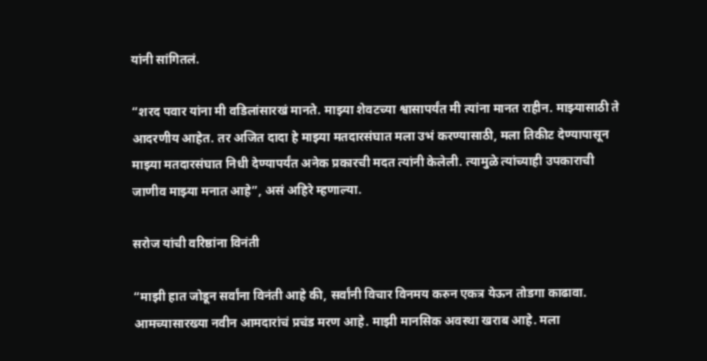यांनी सांगितलं.

“शरद पवार यांना मी वडिलांसारखं मानते. माझ्या शेवटच्या श्वासापर्यंत मी त्यांना मानत राहीन. माझ्यासाठी ते आदरणीय आहेत. तर अजित दादा हे माझ्या मतदारसंघात मला उभं करण्यासाठी, मला तिकीट देण्यापासून माझ्या मतदारसंघात निधी देण्यापर्यंत अनेक प्रकारची मदत त्यांनी केलेली. त्यामुळे त्यांच्याही उपकाराची जाणीव माझ्या मनात आहे”, असं अहिरे म्हणाल्या.

सरोज यांची वरिष्ठांना विनंती

“माझी हात जोडून सर्वांना विनंती आहे की, सर्वांनी विचार विनमय करुन एकत्र येऊन तोडगा काढावा. आमच्यासारख्या नवीन आमदारांचं प्रचंड मरण आहे. माझी मानसिक अवस्था खराब आहे. मला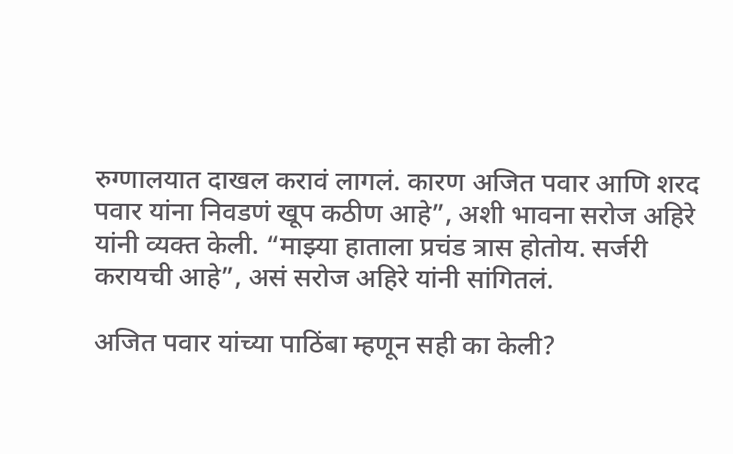रुग्णालयात दाखल करावं लागलं. कारण अजित पवार आणि शरद पवार यांना निवडणं खूप कठीण आहे”, अशी भावना सरोज अहिरे यांनी व्यक्त केली. “माझ्या हाताला प्रचंड त्रास होतोय. सर्जरी करायची आहे”, असं सरोज अहिरे यांनी सांगितलं.

अजित पवार यांच्या पाठिंबा म्हणून सही का केली?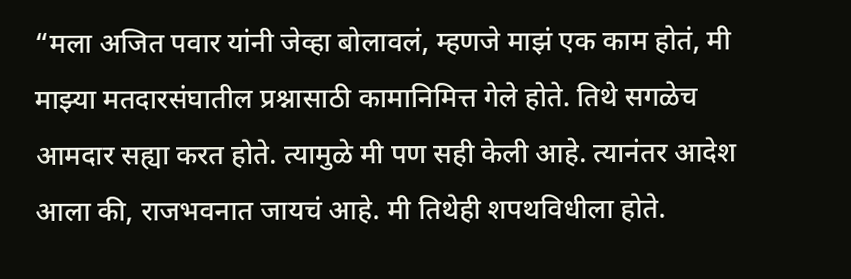“मला अजित पवार यांनी जेव्हा बोलावलं, म्हणजे माझं एक काम होतं, मी माझ्या मतदारसंघातील प्रश्नासाठी कामानिमित्त गेले होते. तिथे सगळेच आमदार सह्या करत होते. त्यामुळे मी पण सही केली आहे. त्यानंतर आदेश आला की, राजभवनात जायचं आहे. मी तिथेही शपथविधीला होते.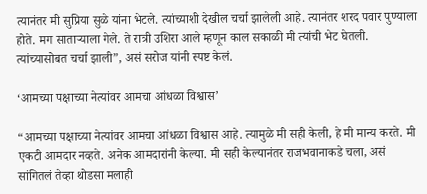त्यानंतर मी सुप्रिया सुळे यांना भेटले. त्यांच्याशी देखील चर्चा झालेली आहे. त्यानंतर शरद पवार पुण्याला होते. मग साताऱ्याला गेले. ते रात्री उशिरा आले म्हणून काल सकाळी मी त्यांची भेट घेतली. त्यांच्यासोबत चर्चा झाली”, असं सरोज यांनी स्पष्ट केलं.

‘आमच्या पक्षाच्या नेत्यांवर आमचा आंधळा विश्वास’

“आमच्या पक्षाच्या नेत्यांवर आमचा आंधळा विश्वास आहे. त्यामुळे मी सही केली, हे मी मान्य करते. मी एकटी आमदार नव्हते. अनेक आमदारांनी केल्या. मी सही केल्यानंतर राजभवानाकडे चला, असं सांगितलं तेव्हा थोडसा मलाही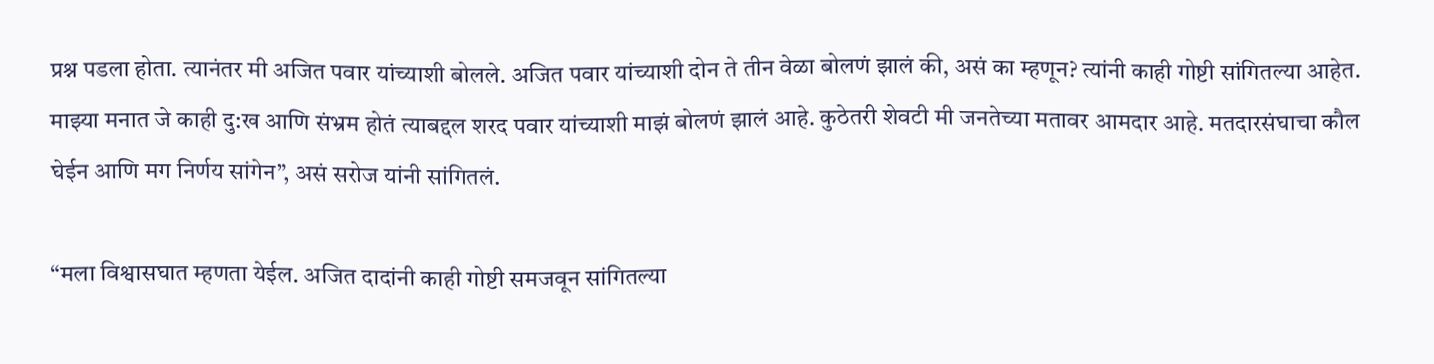प्रश्न पडला होता. त्यानंतर मी अजित पवार यांच्याशी बोलले. अजित पवार यांच्याशी दोन ते तीन वेळा बोलणं झालं की, असं का म्हणून? त्यांनी काही गोष्टी सांगितल्या आहेत. माझ्या मनात जे काही दु:ख आणि संभ्रम होतं त्याबद्दल शरद पवार यांच्याशी माझं बोलणं झालं आहे. कुठेतरी शेवटी मी जनतेच्या मतावर आमदार आहे. मतदारसंघाचा कौल घेईन आणि मग निर्णय सांगेन”, असं सरोज यांनी सांगितलं.

“मला विश्वासघात म्हणता येईल. अजित दादांनी काही गोष्टी समजवून सांगितल्या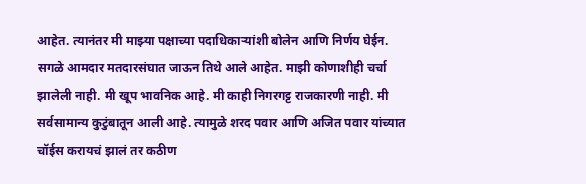आहेत. त्यानंतर मी माझ्या पक्षाच्या पदाधिकाऱ्यांशी बोलेन आणि निर्णय घेईन. सगळे आमदार मतदारसंघात जाऊन तिथे आले आहेत. माझी कोणाशीही चर्चा झालेली नाही. मी खूप भावनिक आहे. मी काही निगरगट्ट राजकारणी नाही. मी सर्वसामान्य कुटुंबातून आली आहे. त्यामुळे शरद पवार आणि अजित पवार यांच्यात चॉईस करायचं झालं तर कठीण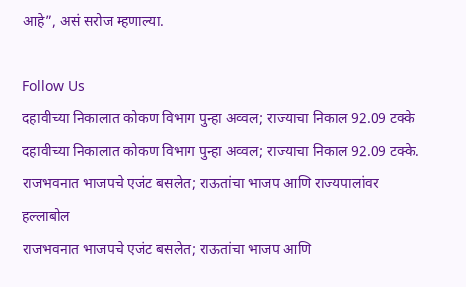आहे”, असं सरोज म्हणाल्या.

Follow Us
दहावीच्या निकालात कोकण विभाग पुन्हा अव्वल; राज्याचा निकाल 92.09 टक्के
दहावीच्या निकालात कोकण विभाग पुन्हा अव्वल; राज्याचा निकाल 92.09 टक्के.
राजभवनात भाजपचे एजंट बसलेत; राऊतांचा भाजप आणि राज्यपालांवर हल्लाबोल
राजभवनात भाजपचे एजंट बसलेत; राऊतांचा भाजप आणि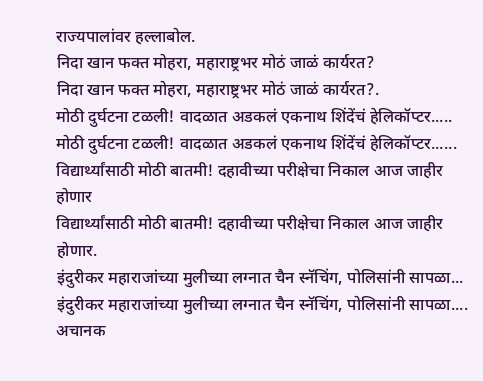राज्यपालांवर हल्लाबोल.
निदा खान फक्त मोहरा, महाराष्ट्रभर मोठं जाळं कार्यरत?
निदा खान फक्त मोहरा, महाराष्ट्रभर मोठं जाळं कार्यरत?.
मोठी दुर्घटना टळली! वादळात अडकलं एकनाथ शिंदेंचं हेलिकॉप्टर.....
मोठी दुर्घटना टळली! वादळात अडकलं एकनाथ शिंदेंचं हेलिकॉप्टर......
विद्यार्थ्यांसाठी मोठी बातमी! दहावीच्या परीक्षेचा निकाल आज जाहीर होणार
विद्यार्थ्यांसाठी मोठी बातमी! दहावीच्या परीक्षेचा निकाल आज जाहीर होणार.
इंदुरीकर महाराजांच्या मुलीच्या लग्नात चैन स्नॅचिंग, पोलिसांनी सापळा...
इंदुरीकर महाराजांच्या मुलीच्या लग्नात चैन स्नॅचिंग, पोलिसांनी सापळा....
अचानक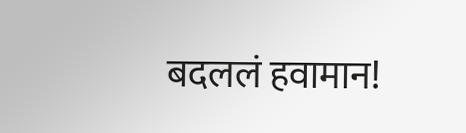बदललं हवामान!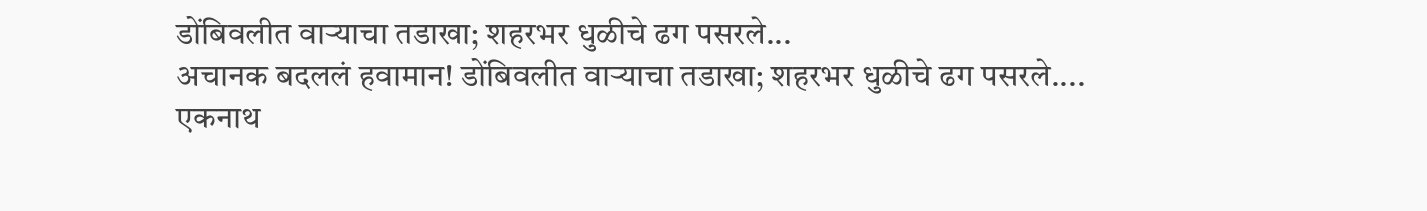डोंबिवलीत वाऱ्याचा तडाखा; शहरभर धुळीचे ढग पसरले...
अचानक बदललं हवामान! डोंबिवलीत वाऱ्याचा तडाखा; शहरभर धुळीचे ढग पसरले....
एकनाथ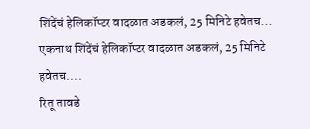शिंदेंचं हेलिकॉप्टर वादळात अडकलं, 25 मिनिटे हवेतच...
एकनाथ शिंदेंचं हेलिकॉप्टर वादळात अडकलं, 25 मिनिटे हवेतच....
रितू तावडे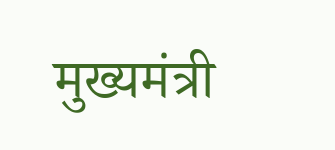मुख्यमंत्री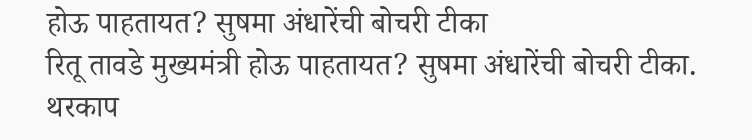होऊ पाहतायत? सुषमा अंधारेंची बोचरी टीका
रितू तावडे मुख्यमंत्री होऊ पाहतायत? सुषमा अंधारेंची बोचरी टीका.
थरकाप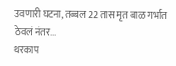उवणारी घटना, तब्बल 22 तास मृत बाळ गर्भात ठेवलं नंतर...
थरकाप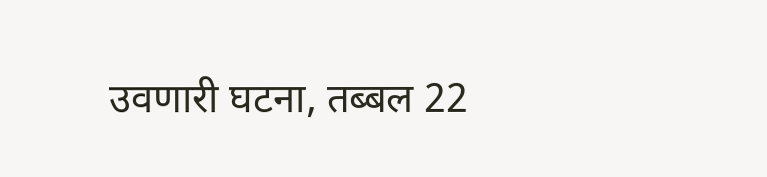उवणारी घटना, तब्बल 22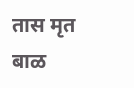तास मृत बाळ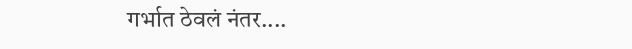गर्भात ठेवलं नंतर....